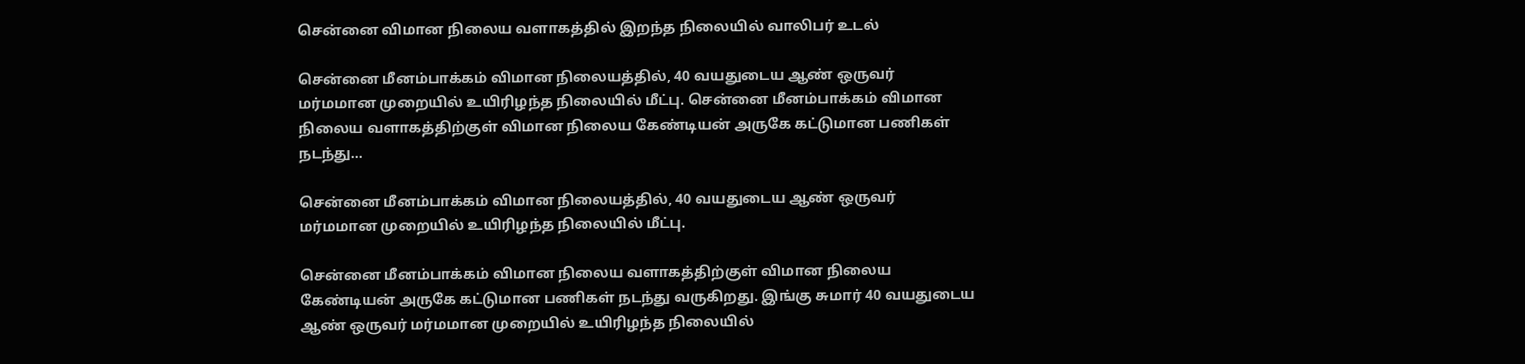சென்னை விமான நிலைய வளாகத்தில் இறந்த நிலையில் வாலிபர் உடல்

சென்னை மீனம்பாக்கம் விமான நிலையத்தில், 40 வயதுடைய ஆண் ஒருவர் மர்மமான முறையில் உயிரிழந்த நிலையில் மீட்பு. சென்னை மீனம்பாக்கம் விமான நிலைய வளாகத்திற்குள் விமான நிலைய கேண்டியன் அருகே கட்டுமான பணிகள் நடந்து…

சென்னை மீனம்பாக்கம் விமான நிலையத்தில், 40 வயதுடைய ஆண் ஒருவர் மர்மமான முறையில் உயிரிழந்த நிலையில் மீட்பு.

சென்னை மீனம்பாக்கம் விமான நிலைய வளாகத்திற்குள் விமான நிலைய கேண்டியன் அருகே கட்டுமான பணிகள் நடந்து வருகிறது. இங்கு சுமார் 40 வயதுடைய ஆண் ஒருவர் மர்மமான முறையில் உயிரிழந்த நிலையில்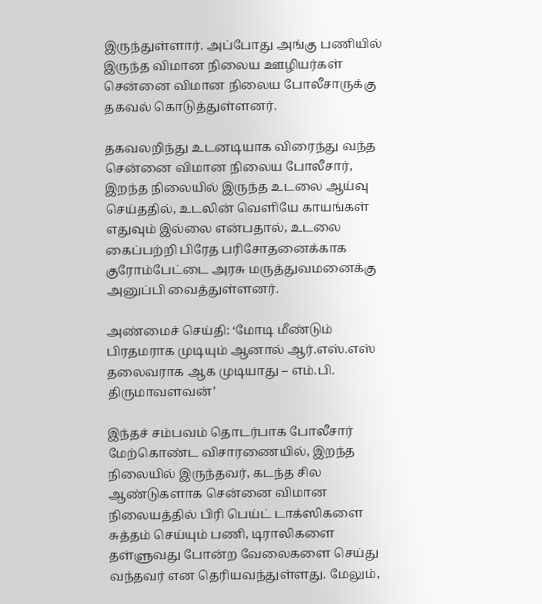இருந்துள்ளார். அப்போது அங்கு பணியில் இருந்த விமான நிலைய ஊழியர்கள் சென்னை விமான நிலைய போலீசாருக்கு தகவல் கொடுத்துள்ளனர்.

தகவலறிந்து உடனடியாக விரைந்து வந்த சென்னை விமான நிலைய போலீசார், இறந்த நிலையில் இருந்த உடலை ஆய்வு செய்ததில், உடலின் வெளியே காயங்கள் எதுவும் இல்லை என்பதால், உடலை கைப்பற்றி பிரேத பரிசோதனைக்காக குரோம்பேட்டை அரசு மருத்துவமனைக்கு அனுப்பி வைத்துள்ளனர்.

அண்மைச் செய்தி: ‘மோடி மீண்டும் பிரதமராக முடியும் ஆனால் ஆர்.எஸ்.எஸ் தலைவராக ஆக முடியாது – எம்.பி. திருமாவளவன்’

இந்தச் சம்பவம் தொடர்பாக போலீசார் மேற்கொண்ட விசாரணையில், இறந்த நிலையில் இருந்தவர், கடந்த சில ஆண்டுகளாக சென்னை விமான நிலையத்தில் பிரி பெய்ட் டாக்ஸிகளை சுத்தம் செய்யும் பணி, டிராலிகளை தள்ளுவது போன்ற வேலைகளை செய்து வந்தவர் என தெரியவந்துள்ளது. மேலும்,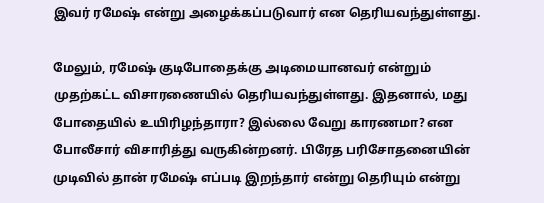இவர் ரமேஷ் என்று அழைக்கப்படுவார் என தெரியவந்துள்ளது.

மேலும், ரமேஷ் குடிபோதைக்கு அடிமையானவர் என்றும் முதற்கட்ட விசாரணையில் தெரியவந்துள்ளது. இதனால், மது போதையில் உயிரிழந்தாரா? இல்லை வேறு காரணமா? என போலீசார் விசாரித்து வருகின்றனர். பிரேத பரிசோதனையின் முடிவில் தான் ரமேஷ் எப்படி இறந்தார் என்று தெரியும் என்று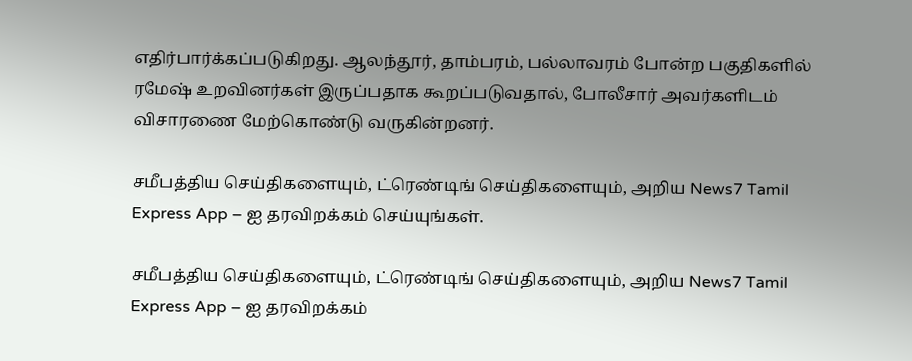எதிர்பார்க்கப்படுகிறது. ஆலந்தூர், தாம்பரம், பல்லாவரம் போன்ற பகுதிகளில் ரமேஷ் உறவினர்கள் இருப்பதாக கூறப்படுவதால், போலீசார் அவர்களிடம் விசாரணை மேற்கொண்டு வருகின்றனர்.

சமீபத்திய செய்திகளையும், ட்ரெண்டிங் செய்திகளையும், அறிய News7 Tamil Express App – ஐ தரவிறக்கம் செய்யுங்கள்.

சமீபத்திய செய்திகளையும், ட்ரெண்டிங் செய்திகளையும், அறிய News7 Tamil Express App – ஐ தரவிறக்கம்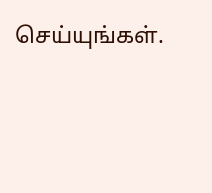செய்யுங்கள்.